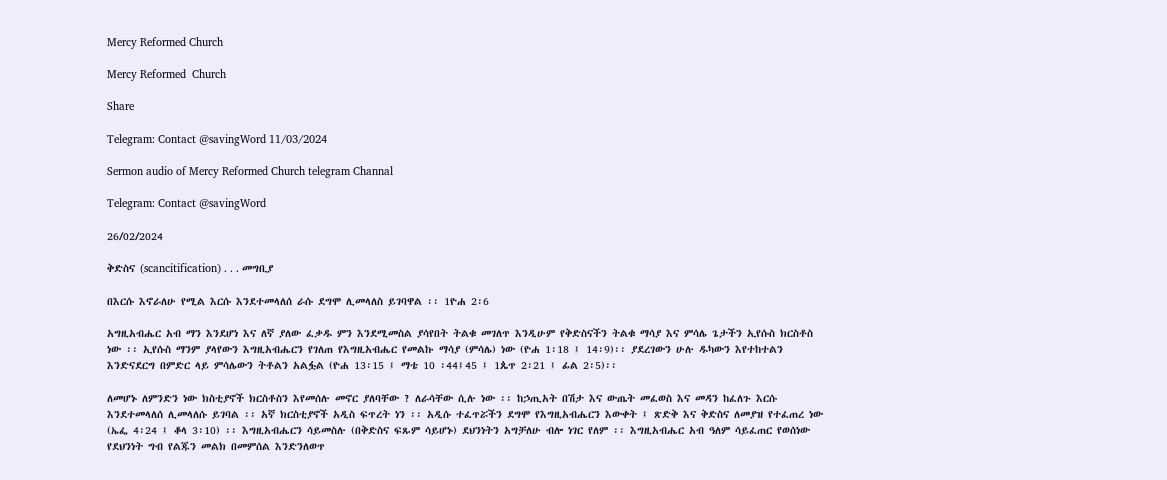Mercy Reformed Church

Mercy Reformed  Church

Share

Telegram: Contact @savingWord 11/03/2024

Sermon audio of Mercy Reformed Church telegram Channal

Telegram: Contact @savingWord

26/02/2024

ቅድስና (scancitification) . . . መግቢያ

በእርሱ እኖራለሁ የሚል እርሱ እንደተመላለሰ ራሱ ደግሞ ሊመላለስ ይገባዋል ፡፡ 1ዮሐ 2፡6

አግዚአብሔር አብ ማን እንደሆነ እና ለኛ ያለው ፈቃዱ ምን እንደሚመስል ያሳየበት ትልቁ መገለጥ እንዲሁም የቅድስናችን ትልቁ ማሳያ እና ምሳሌ ጌታችን ኢየሱስ ክርስቶስ ነው ፡፡ ኢየሱስ ማንም ያላየውን እግዚአብሔርን የገለጠ የእግዚአብሔር የመልኩ ማሳያ (ምሳሌ) ነው (ዮሐ 1፡18 ፤ 14፡9)፡፡ ያደረገውን ሁሉ ዱካውን እየተከተልን እንድናደርግ በምድር ላይ ምሳሌውን ትቶልን አልፏል (ዮሐ 13፡15 ፤ ማቴ 10 ፡44፤45 ፤ 1ጴጥ 2፡21 ፤ ፊል 2፡5)፡፡

ለመሆኑ ለምንድን ነው ክስቲያኖች ክርስቶስን እየመሰሉ መኖር ያለባቸው ? ለራሳቸው ሲሉ ነው ፡፡ ከኃጢአት በሽታ እና ውጤት መፈወስ እና መዳን ከፈለጉ እርሱ እንደተመላለሰ ሊመላለሱ ይገባል ፡፡ አኛ ክርስቲያኖች አዲስ ፍጥረት ነን ፡፡ አዲሱ ተፈጥሯችን ደግሞ የእግዚአብሔርን እውቀት ፤ ጽድቅ እና ቅድስና ለመያዝ የተፈጠረ ነው (ኤፌ 4፡24 ፤ ቆላ 3፡10) ፡፡ እግዚአብሔርን ሳይመስሉ (በቅድስና ፍጹም ሳይሆኑ) ደህንነትን አግቻለሁ ብሎ ነገር የለም ፡፡ እግዚአብሔር አብ ዓለም ሳይፈጠር የወሰነው የደህንነት ግብ የልጁን መልክ በመምሰል እንድንለወጥ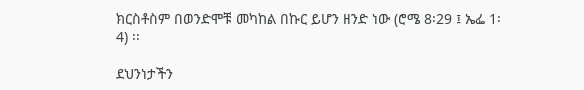ክርስቶስም በወንድሞቹ መካከል በኩር ይሆን ዘንድ ነው (ሮሜ 8፡29 ፤ ኤፌ 1፡4) ፡፡

ደህንነታችን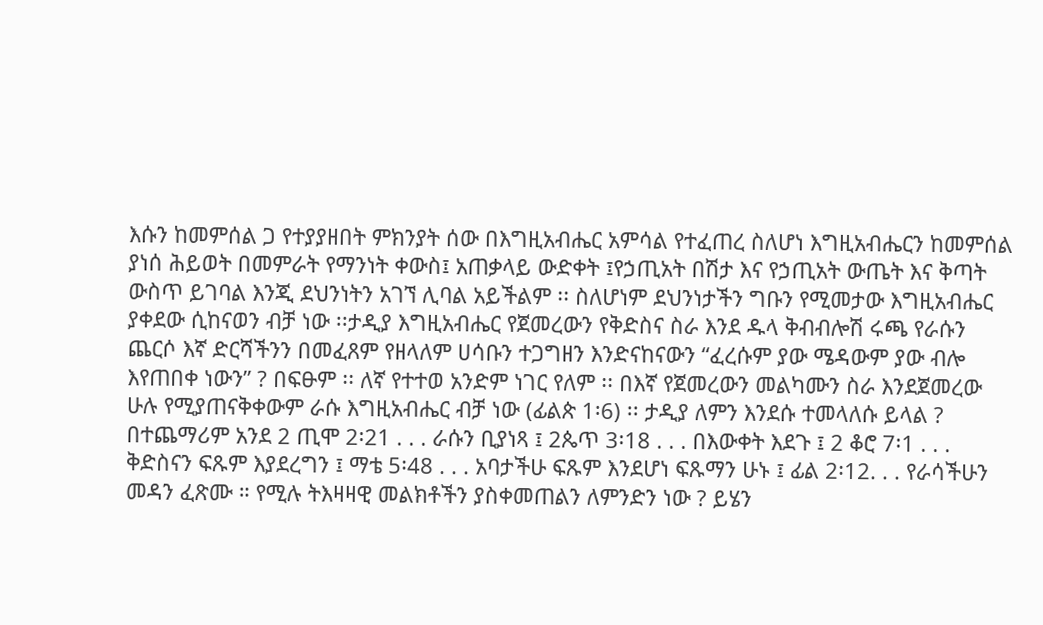እሱን ከመምሰል ጋ የተያያዘበት ምክንያት ሰው በእግዚአብሔር አምሳል የተፈጠረ ስለሆነ እግዚአብሔርን ከመምሰል ያነሰ ሕይወት በመምራት የማንነት ቀውስ፤ አጠቃላይ ውድቀት ፤የኃጢአት በሽታ እና የኃጢአት ውጤት እና ቅጣት ውስጥ ይገባል እንጂ ደህንነትን አገኘ ሊባል አይችልም ፡፡ ስለሆነም ደህንነታችን ግቡን የሚመታው እግዚአብሔር ያቀደው ሲከናወን ብቻ ነው ፡፡ታዲያ እግዚአብሔር የጀመረውን የቅድስና ስራ እንደ ዱላ ቅብብሎሽ ሩጫ የራሱን ጨርሶ እኛ ድርሻችንን በመፈጸም የዘላለም ሀሳቡን ተጋግዘን እንድናከናውን “ፈረሱም ያው ሜዳውም ያው ብሎ እየጠበቀ ነውን” ? በፍፁም ፡፡ ለኛ የተተወ አንድም ነገር የለም ፡፡ በእኛ የጀመረውን መልካሙን ስራ እንደጀመረው ሁሉ የሚያጠናቅቀውም ራሱ እግዚአብሔር ብቻ ነው (ፊልጵ 1፡6) ፡፡ ታዲያ ለምን እንደሱ ተመላለሱ ይላል ? በተጨማሪም አንደ 2 ጢሞ 2፡21 . . . ራሱን ቢያነጻ ፤ 2ጴጥ 3፡18 . . . በእውቀት እደጉ ፤ 2 ቆሮ 7፡1 . . . ቅድስናን ፍጹም እያደረግን ፤ ማቴ 5፡48 . . . አባታችሁ ፍጹም እንደሆነ ፍጹማን ሁኑ ፤ ፊል 2፡12. . . የራሳችሁን መዳን ፈጽሙ ። የሚሉ ትእዛዛዊ መልክቶችን ያስቀመጠልን ለምንድን ነው ? ይሄን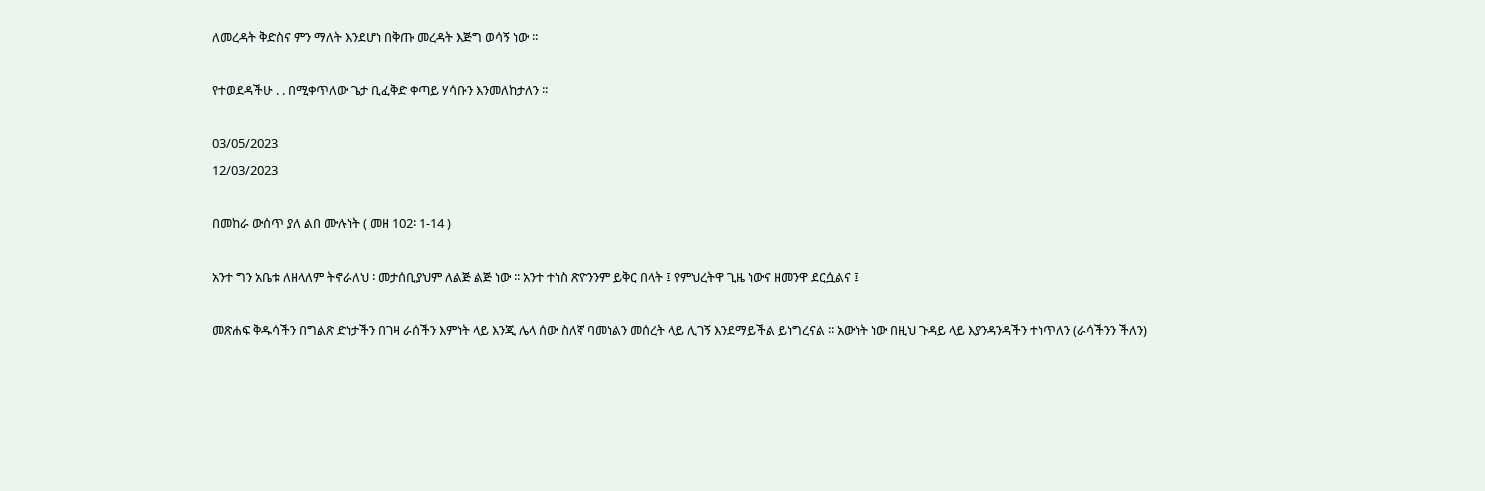ለመረዳት ቅድስና ምን ማለት እንደሆነ በቅጡ መረዳት እጅግ ወሳኝ ነው ፡፡

የተወደዳችሁ . . በሚቀጥለው ጌታ ቢፈቅድ ቀጣይ ሃሳቡን እንመለከታለን ፡፡

03/05/2023
12/03/2023

በመከራ ውሰጥ ያለ ልበ ሙሉነት ( መዘ 102፡ 1-14 )

አንተ ግን አቤቱ ለዘላለም ትኖራለህ ፡ መታሰቢያህም ለልጅ ልጅ ነው ፡፡ አንተ ተነስ ጽዮንንም ይቅር በላት ፤ የምህረትዋ ጊዜ ነውና ዘመንዋ ደርሷልና ፤

መጽሐፍ ቅዱሳችን በግልጽ ድነታችን በገዛ ራሰችን እምነት ላይ እንጂ ሌላ ሰው ስለኛ ባመነልን መሰረት ላይ ሊገኝ እንደማይችል ይነግረናል ፡፡ አውነት ነው በዚህ ጉዳይ ላይ እያንዳንዳችን ተነጥለን (ራሳችንን ችለን)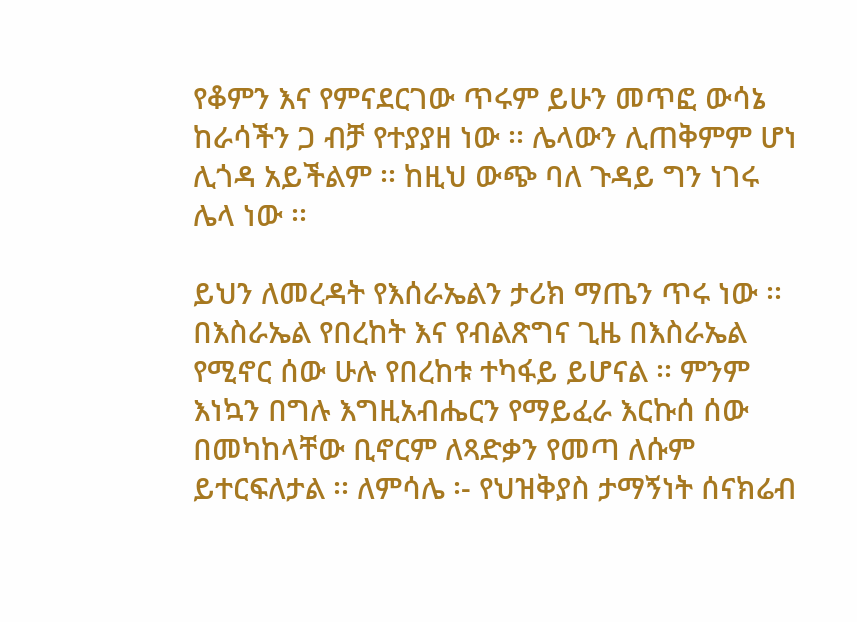የቆምን እና የምናደርገው ጥሩም ይሁን መጥፎ ውሳኔ ከራሳችን ጋ ብቻ የተያያዘ ነው ፡፡ ሌላውን ሊጠቅምም ሆነ ሊጎዳ አይችልም ፡፡ ከዚህ ውጭ ባለ ጉዳይ ግን ነገሩ ሌላ ነው ፡፡

ይህን ለመረዳት የእሰራኤልን ታሪክ ማጤን ጥሩ ነው ፡፡ በእስራኤል የበረከት እና የብልጽግና ጊዜ በእስራኤል የሚኖር ሰው ሁሉ የበረከቱ ተካፋይ ይሆናል ፡፡ ምንም እነኳን በግሉ እግዚአብሔርን የማይፈራ እርኩሰ ሰው በመካከላቸው ቢኖርም ለጻድቃን የመጣ ለሱም ይተርፍለታል ፡፡ ለምሳሌ ፡- የህዝቅያስ ታማኝነት ሰናክሬብ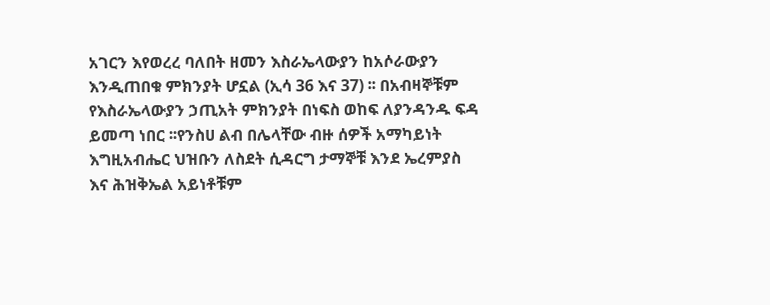አገርን እየወረረ ባለበት ዘመን እስራኤላውያን ከአሶራውያን እንዲጠበቁ ምክንያት ሆኗል (ኢሳ 36 እና 37) ፡፡ በአብዛኞቹም የእስራኤላውያን ኃጢአት ምክንያት በነፍስ ወከፍ ለያንዳንዱ ፍዳ ይመጣ ነበር ፡፡የንስሀ ልብ በሌላቸው ብዙ ሰዎች አማካይነት እግዚአብሔር ህዝቡን ለስደት ሲዳርግ ታማኞቹ እንደ ኤረምያስ እና ሕዝቅኤል አይነቶቹም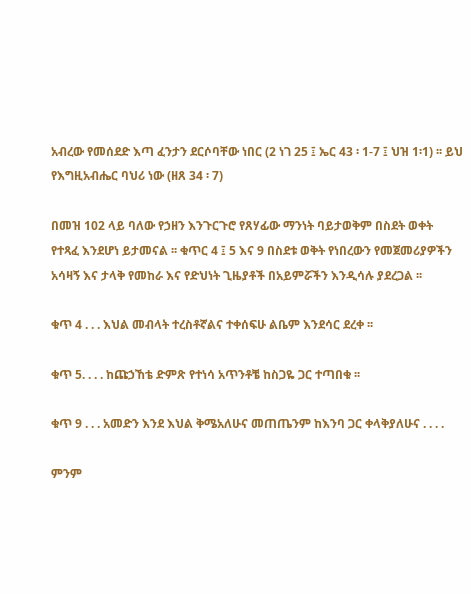አብረው የመሰደድ እጣ ፈንታን ደርሶባቸው ነበር (2 ነገ 25 ፤ ኤር 43 ፡ 1-7 ፤ ህዝ 1፡1) ፡፡ ይህ የእግዚአብሔር ባህሪ ነው (ዘጸ 34 ፡ 7)

በመዝ 102 ላይ ባለው የኃዘን እንጉርጉሮ የጸሃፊው ማንነት ባይታወቅም በስደት ወቀት የተጻፈ እንደሆነ ይታመናል ፡፡ ቁጥር 4 ፤ 5 እና 9 በስደቱ ወቅት የነበረውን የመጀመሪያዎችን አሳዛኝ እና ታላቅ የመከራ እና የድህነት ጊዜያቶች በአይምሯችን እንዲሳሉ ያደረጋል ፡፡

ቁጥ 4 . . . እህል መብላት ተረስቶኛልና ተቀሰፍሁ ልቤም እንደሳር ደረቀ ፡፡

ቁጥ 5. . . . ከጩኃኸቴ ድምጽ የተነሳ አጥንቶቼ ከስጋዬ ጋር ተጣበቁ ፡፡

ቁጥ 9 . . . አመድን እንደ እህል ቅሜአለሁና መጠጤንም ከእንባ ጋር ቀላቅያለሁና . . . .

ምንም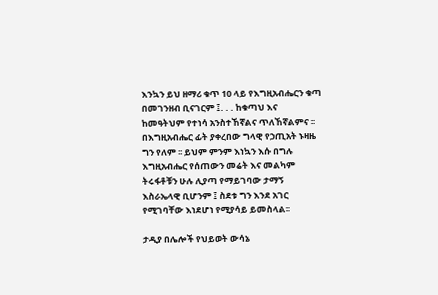እንኳን ይህ ዘማሪ ቁጥ 10 ላይ የእግዚአብሔርን ቁጣ በመገንዘብ ቢናገርም ፤. . . ከቁጣህ እና ከመዓትህም የተነሳ አንስተኸኛልና ጥለኸኛልምና ፡፡ በእግዚአብሔር ፊት ያቀረበው ግላዊ የኃጢአት ኑዛዜ ግን የለም ፡፡ ይህም ምንም እነኳን እሱ በግሉ እግዚአብሔር የሰጠውን መሬት እና መልካም ትሩፋቶቹን ሁሉ ሊያጣ የማይገባው ታማኝ እስራኤላዊ ቢሆንም ፤ ስደቱ ግን እንደ አገር የሚገባቸው እነደሆነ የሚያሳይ ይመስላል፡፡

ታዲያ በሌሎች የህይወት ውሳኔ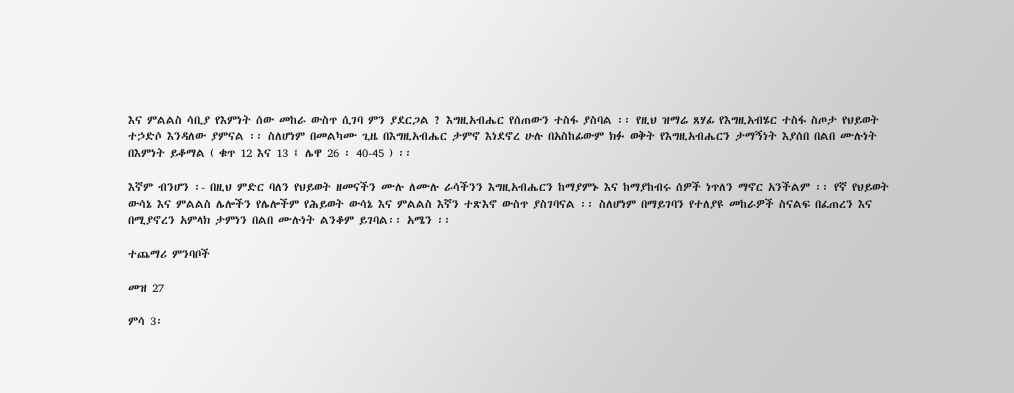እና ምልልስ ሳቢያ የእምነት ሰው መከራ ውስጥ ሲገባ ምን ያደርጋል ? እግዚአብሔር የሰጠውን ተስፋ ያስባል ፡፡ የዚህ ዝማሬ ጸሃፊ የእግዚአብሄር ተስፋ ስጦታ የህይወት ተኃድሶ እንዳለው ያምናል ፡፡ ስለሆነም በመልካሙ ጊዜ በእግዚአብሔር ታምኖ እነደኖረ ሁሉ በአስከፊውም ክፉ ወቅት የእግዚአብሔርን ታማኝነት እያሰበ በልበ ሙሉነት በእምነት ይቆማል ( ቁጥ 12 እና 13 ፤ ሌዋ 26 ፡ 40-45 ) ፡፡

እኛም ብንሆን ፡- በዚህ ምድር ባለን የህይወት ዘመናችን ሙሉ ለሙሉ ራሳችንን እግዚአብሔርን ከማያምኑ እና ከማያከብሩ ሰዎች ነጥለን ማኖር አንችልም ፡፡ የኛ የህይወት ውሳኔ እና ምልልስ ሌሎችን የሌሎችም የሕይወት ውሳኔ እና ምልልስ እኛን ተጽእኖ ውስጥ ያስገባናል ፡፡ ስለሆነም በማይገባን የተለያዩ መከራዎች ስናልፍ በፈጠረን እና በሚያኖረን አምላክ ታምነን በልበ ሙሉነት ልንቆም ይገባል፡፡ አሜን ፡፡

ተጨማሪ ምንባቦች

መዝ 27

ምሳ 3፡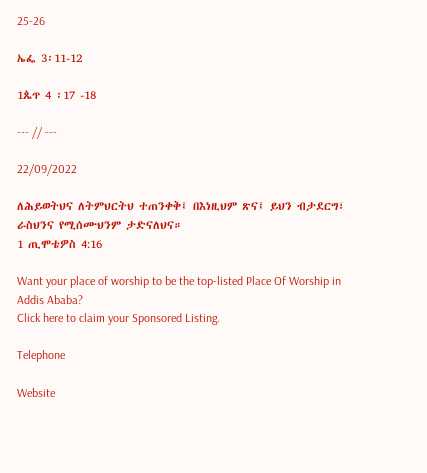25-26

ኤፌ 3፡11-12

1ጴጥ 4 ፡17 -18

--- // ---

22/09/2022

ለሕይወትህና ለትምህርትህ ተጠንቀቅ፤ በእነዚህም ጽና፤ ይህን ብታደርግ፣ ራስህንና የሚሰሙህንም ታድናለህና።
1 ጢሞቴዎስ 4:16

Want your place of worship to be the top-listed Place Of Worship in Addis Ababa?
Click here to claim your Sponsored Listing.

Telephone

Website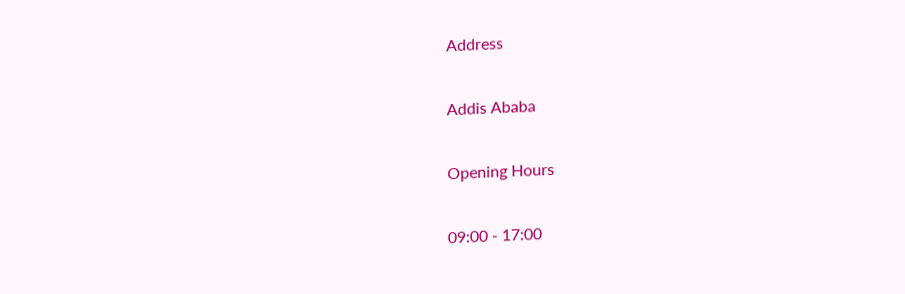Address

Addis Ababa

Opening Hours

09:00 - 17:00